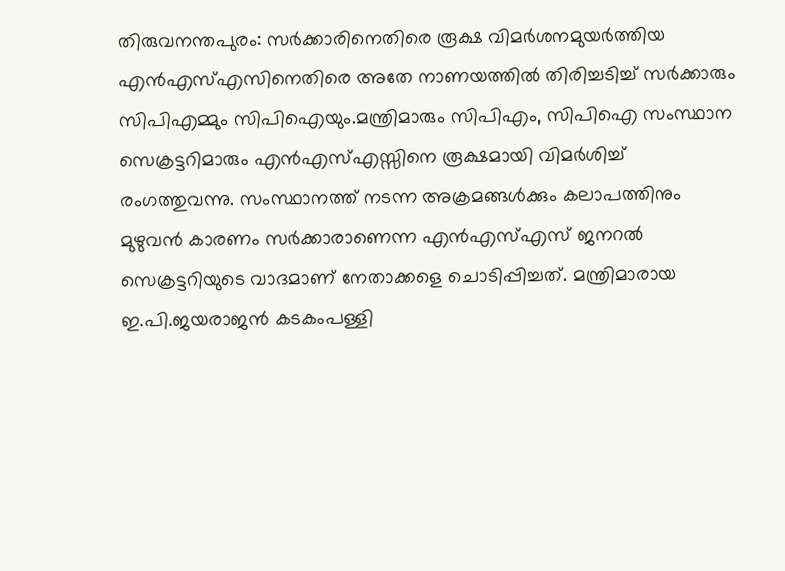തിരുവനന്തപുരം: സർക്കാരിനെതിരെ രൂക്ഷ വിമർശനമുയർത്തിയ എൻഎസ്എസിനെതിരെ അതേ നാണയത്തിൽ തിരിച്ചടിച്ച് സർക്കാരും സിപിഎമ്മും സിപിഐയും.മന്ത്രിമാരും സിപിഎം, സിപിഐ സംസ്ഥാന സെക്രട്ടറിമാരും എൻഎസ്എസ്സിനെ രൂക്ഷമായി വിമർശിച്ച് രംഗത്തുവന്നു. സംസ്ഥാനത്ത് നടന്ന അക്രമങ്ങൾക്കും കലാപത്തിനും മുഴുവൻ കാരണം സർക്കാരാണെന്ന എൻഎസ്എസ് ജനറൽ സെക്രട്ടറിയുടെ വാദമാണ് നേതാക്കളെ ചൊടിപ്പിച്ചത്. മന്ത്രിമാരായ ഇ.പി.ജയരാജൻ കടകംപള്ളി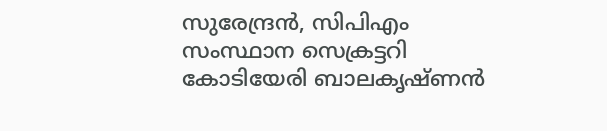സുരേന്ദ്രൻ, സിപിഎം സംസ്ഥാന സെക്രട്ടറി കോടിയേരി ബാലകൃഷ്ണൻ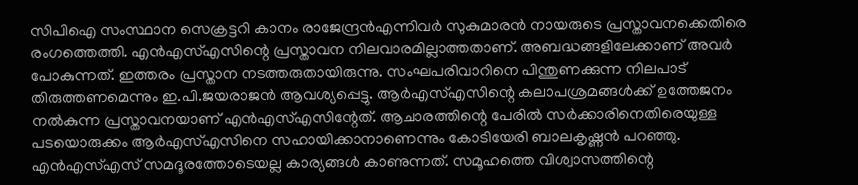സിപിഐ സംസ്ഥാന സെക്രട്ടറി കാനം രാജേന്ദ്രൻഎന്നിവർ സുകുമാരൻ നായരുടെ പ്രസ്താവനക്കെതിരെ രംഗത്തെത്തി. എൻഎസ്എസിന്റെ പ്രസ്താവന നിലവാരമില്ലാത്തതാണ്. അബദ്ധങ്ങളിലേക്കാണ് അവർ പോകുന്നത്. ഇത്തരം പ്രസ്താന നടത്തരുതായിരുന്നു. സംഘപരിവാറിനെ പിന്തുണക്കുന്ന നിലപാട് തിരുത്തണമെന്നും ഇ.പി.ജയരാജൻ ആവശ്യപ്പെട്ടു. ആർഎസ്എസിന്റെ കലാപശ്രമങ്ങൾക്ക് ഉത്തേജനം നൽകുന്ന പ്രസ്താവനയാണ് എൻഎസ്എസിന്റേത്. ആചാരത്തിന്റെ പേരിൽ സർക്കാരിനെതിരെയുള്ള പടയൊരുക്കം ആർഎസ്എസിനെ സഹായിക്കാനാണെന്നും കോടിയേരി ബാലകൃഷ്ണൻ പറഞ്ഞു. എൻഎസ്എസ് സമദൂരത്തോടെയല്ല കാര്യങ്ങൾ കാണുന്നത്. സമൂഹത്തെ വിശ്വാസത്തിന്റെ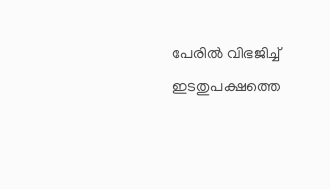പേരിൽ വിഭജിച്ച് ഇടതുപക്ഷത്തെ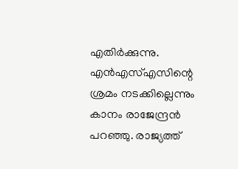എതിർക്കുന്നു. എൻഎസ്എസിന്റെ ശ്രമം നടക്കില്ലെന്നും കാനം രാജേന്ദ്രൻ പറഞ്ഞു. രാജ്യത്ത്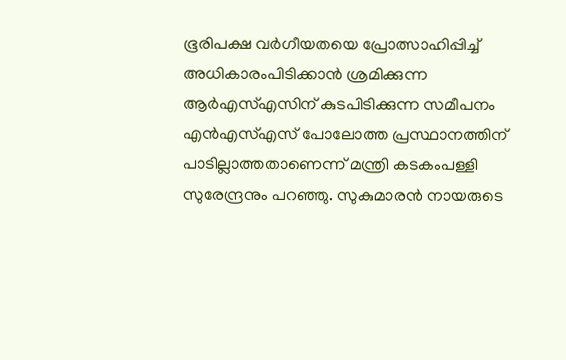ഭൂരിപക്ഷ വർഗീയതയെ പ്രോത്സാഹിപ്പിച്ച് അധികാരംപിടിക്കാൻ ശ്രമിക്കുന്ന ആർഎസ്എസിന് കുടപിടിക്കുന്ന സമീപനം എൻഎസ്എസ് പോലോത്ത പ്രസ്ഥാനത്തിന് പാടില്ലാത്തതാണെന്ന് മന്ത്രി കടകംപള്ളി സുരേന്ദ്രനും പറഞ്ഞു. സുകുമാരൻ നായരുടെ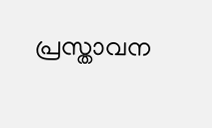പ്രസ്താവന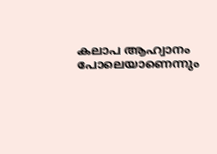കലാപ ആഹ്വാനം പോലെയാണെന്നും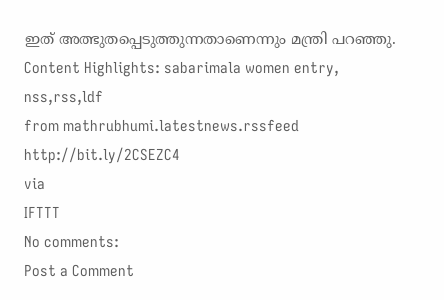ഇത് അത്ഭുതപ്പെടുത്തുന്നതാണെന്നും മന്ത്രി പറഞ്ഞു. Content Highlights: sabarimala women entry, nss,rss,ldf
from mathrubhumi.latestnews.rssfeed http://bit.ly/2CSEZC4
via
IFTTT
No comments:
Post a Comment